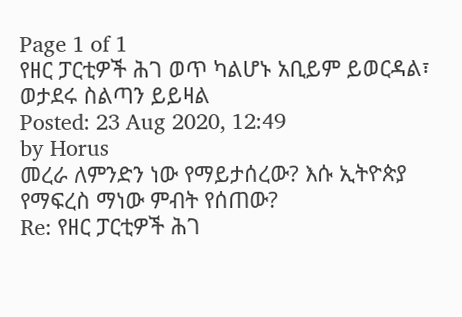Page 1 of 1
የዘር ፓርቲዎች ሕገ ወጥ ካልሆኑ አቢይም ይወርዳል፣ ወታደሩ ስልጣን ይይዛል
Posted: 23 Aug 2020, 12:49
by Horus
መረራ ለምንድን ነው የማይታሰረው? እሱ ኢትዮጵያ የማፍረስ ማነው ምብት የሰጠው?
Re: የዘር ፓርቲዎች ሕገ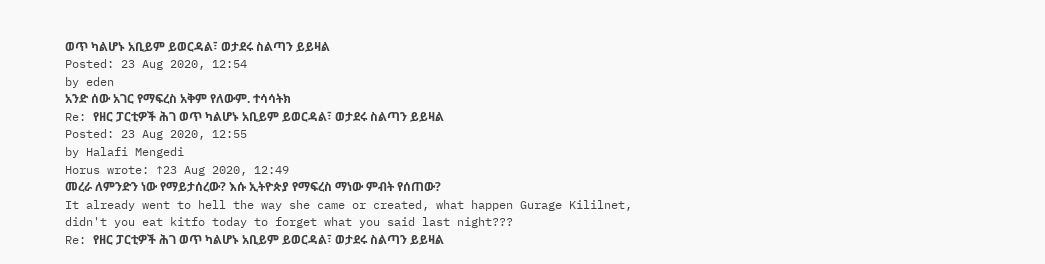ወጥ ካልሆኑ አቢይም ይወርዳል፣ ወታደሩ ስልጣን ይይዛል
Posted: 23 Aug 2020, 12:54
by eden
አንድ ሰው አገር የማፍረስ አቅም የለውም. ተሳሳትክ
Re: የዘር ፓርቲዎች ሕገ ወጥ ካልሆኑ አቢይም ይወርዳል፣ ወታደሩ ስልጣን ይይዛል
Posted: 23 Aug 2020, 12:55
by Halafi Mengedi
Horus wrote: ↑23 Aug 2020, 12:49
መረራ ለምንድን ነው የማይታሰረው? እሱ ኢትዮጵያ የማፍረስ ማነው ምብት የሰጠው?
It already went to hell the way she came or created, what happen Gurage Kililnet, didn't you eat kitfo today to forget what you said last night???
Re: የዘር ፓርቲዎች ሕገ ወጥ ካልሆኑ አቢይም ይወርዳል፣ ወታደሩ ስልጣን ይይዛል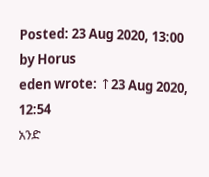Posted: 23 Aug 2020, 13:00
by Horus
eden wrote: ↑23 Aug 2020, 12:54
አንድ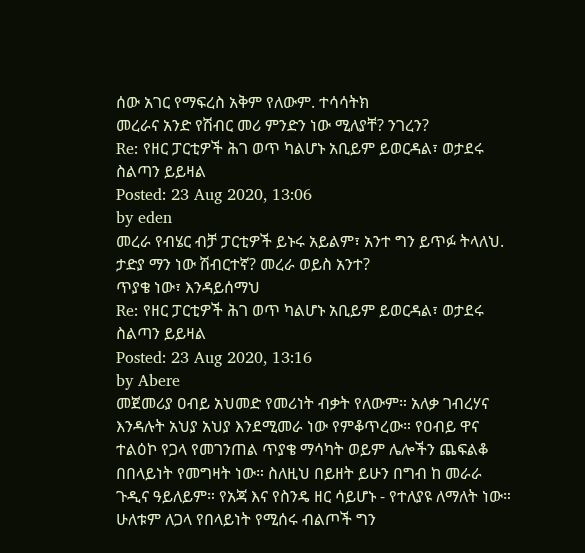ሰው አገር የማፍረስ አቅም የለውም. ተሳሳትክ
መረራና አንድ የሽብር መሪ ምንድን ነው ሚለያቸ? ንገረን?
Re: የዘር ፓርቲዎች ሕገ ወጥ ካልሆኑ አቢይም ይወርዳል፣ ወታደሩ ስልጣን ይይዛል
Posted: 23 Aug 2020, 13:06
by eden
መረራ የብሄር ብቻ ፓርቲዎች ይኑሩ አይልም፣ አንተ ግን ይጥፉ ትላለህ. ታድያ ማን ነው ሽብርተኛ? መረራ ወይስ አንተ?
ጥያቄ ነው፣ እንዳይሰማህ
Re: የዘር ፓርቲዎች ሕገ ወጥ ካልሆኑ አቢይም ይወርዳል፣ ወታደሩ ስልጣን ይይዛል
Posted: 23 Aug 2020, 13:16
by Abere
መጀመሪያ ዐብይ አህመድ የመሪነት ብቃት የለውም። አለቃ ገብረሃና እንዳሉት አህያ አህያ እንደሚመራ ነው የምቆጥረው። የዐብይ ዋና ተልዕኮ የጋላ የመገንጠል ጥያቄ ማሳካት ወይም ሌሎችን ጨፍልቆ በበላይነት የመግዛት ነው። ስለዚህ በይዘት ይሁን በግብ ከ መራራ ጉዲና ዓይለይም። የአጃ እና የስንዴ ዘር ሳይሆኑ - የተለያዩ ለማለት ነው። ሁለቱም ለጋላ የበላይነት የሚሰሩ ብልጦች ግን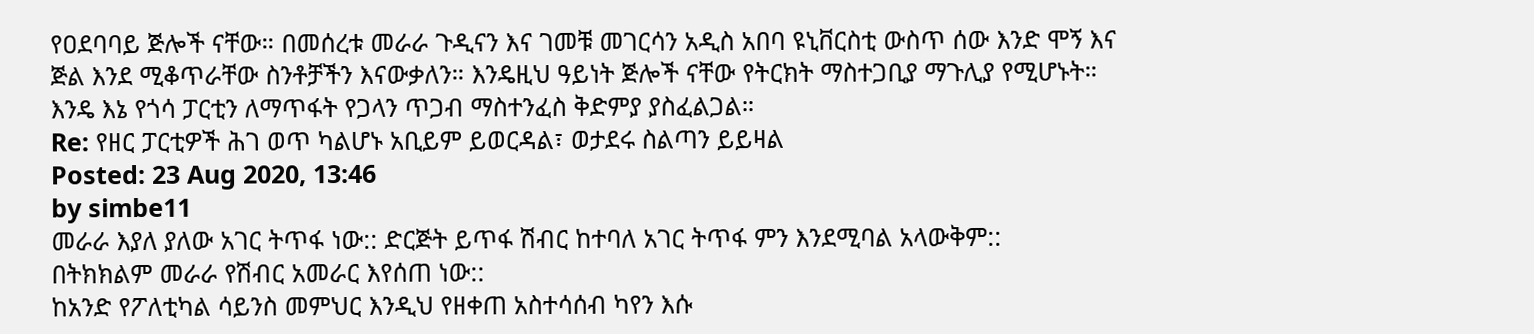የዐደባባይ ጅሎች ናቸው። በመሰረቱ መራራ ጉዲናን እና ገመቹ መገርሳን አዲስ አበባ ዩኒቨርስቲ ውስጥ ሰው እንድ ሞኝ እና ጅል እንደ ሚቆጥራቸው ስንቶቻችን እናውቃለን። እንዴዚህ ዓይነት ጅሎች ናቸው የትርክት ማስተጋቢያ ማጉሊያ የሚሆኑት። እንዴ እኔ የጎሳ ፓርቲን ለማጥፋት የጋላን ጥጋብ ማስተንፈስ ቅድምያ ያስፈልጋል።
Re: የዘር ፓርቲዎች ሕገ ወጥ ካልሆኑ አቢይም ይወርዳል፣ ወታደሩ ስልጣን ይይዛል
Posted: 23 Aug 2020, 13:46
by simbe11
መራራ እያለ ያለው አገር ትጥፋ ነው:: ድርጅት ይጥፋ ሽብር ከተባለ አገር ትጥፋ ምን እንደሚባል አላውቅም::
በትክክልም መራራ የሽብር አመራር እየሰጠ ነው::
ከአንድ የፖለቲካል ሳይንስ መምህር እንዲህ የዘቀጠ አስተሳሰብ ካየን እሱ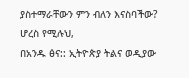ያስተማራቸውን ምን ብለን እናስባችው?
ሆረስ የሚሉህ,
በአንዱ ፅና:: ኢትዮጵያ ትልና ወዲያው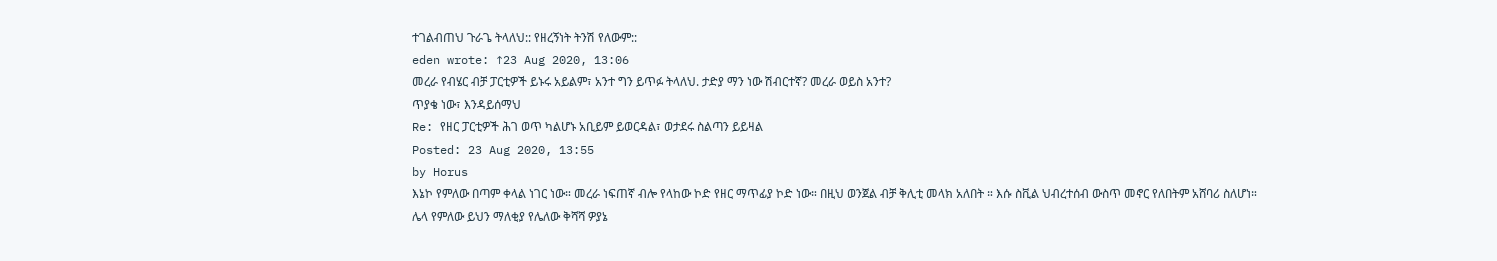ተገልብጠህ ጉራጌ ትላለህ:: የዘረኝነት ትንሽ የለውም::
eden wrote: ↑23 Aug 2020, 13:06
መረራ የብሄር ብቻ ፓርቲዎች ይኑሩ አይልም፣ አንተ ግን ይጥፉ ትላለህ. ታድያ ማን ነው ሽብርተኛ? መረራ ወይስ አንተ?
ጥያቄ ነው፣ እንዳይሰማህ
Re: የዘር ፓርቲዎች ሕገ ወጥ ካልሆኑ አቢይም ይወርዳል፣ ወታደሩ ስልጣን ይይዛል
Posted: 23 Aug 2020, 13:55
by Horus
እኔኮ የምለው በጣም ቀላል ነገር ነው። መረራ ነፍጠኛ ብሎ የላከው ኮድ የዘር ማጥፊያ ኮድ ነው። በዚህ ወንጀል ብቻ ቅሊቲ መላክ አለበት ። እሱ ስቪል ህብረተሰብ ውስጥ መኖር የለበትም አሸባሪ ስለሆነ።
ሌላ የምለው ይህን ማለቂያ የሌለው ቅሻሻ ዎያኔ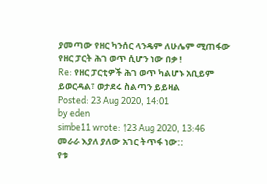ያመጣው የዘር ካንሰር ላንዴም ለሁሌም ሚጠፋው የዘር ፓርት ሕገ ወጥ ሲሆን ነው በቃ !
Re: የዘር ፓርቲዎች ሕገ ወጥ ካልሆኑ አቢይም ይወርዳል፣ ወታደሩ ስልጣን ይይዛል
Posted: 23 Aug 2020, 14:01
by eden
simbe11 wrote: ↑23 Aug 2020, 13:46
መራራ እያለ ያለው አገር ትጥፋ ነው::
የቱ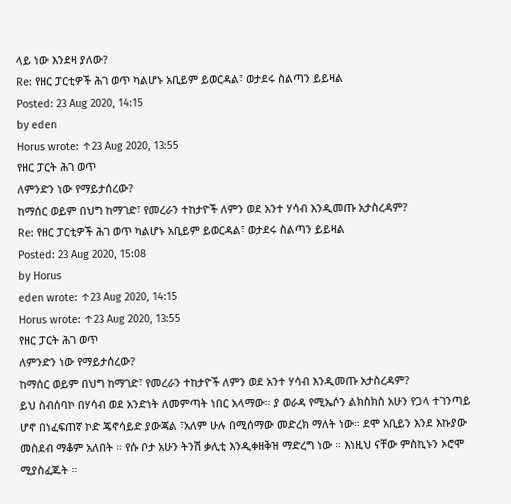ላይ ነው እንደዛ ያለው?
Re: የዘር ፓርቲዎች ሕገ ወጥ ካልሆኑ አቢይም ይወርዳል፣ ወታደሩ ስልጣን ይይዛል
Posted: 23 Aug 2020, 14:15
by eden
Horus wrote: ↑23 Aug 2020, 13:55
የዘር ፓርት ሕገ ወጥ
ለምንድን ነው የማይታሰረው?
ከማሰር ወይም በህግ ከማገድ፣ የመረራን ተከታዮች ለምን ወደ አንተ ሃሳብ እንዲመጡ አታስረዳም?
Re: የዘር ፓርቲዎች ሕገ ወጥ ካልሆኑ አቢይም ይወርዳል፣ ወታደሩ ስልጣን ይይዛል
Posted: 23 Aug 2020, 15:08
by Horus
eden wrote: ↑23 Aug 2020, 14:15
Horus wrote: ↑23 Aug 2020, 13:55
የዘር ፓርት ሕገ ወጥ
ለምንድን ነው የማይታሰረው?
ከማሰር ወይም በህግ ከማገድ፣ የመረራን ተከታዮች ለምን ወደ አንተ ሃሳብ እንዲመጡ አታስረዳም?
ይህ ስብሰባኮ በሃሳብ ወደ አንድነት ለመምጣት ነበር አላማው። ያ ወራዳ የሚኤሶን ልክስክስ አሁን የጋላ ተገንጣይ ሆኖ በነፈፍጠኛ ኮድ ጄኖሳይድ ያውጃል ፣አለም ሁሉ በሚሰማው መድረክ ማለት ነው። ደሞ አቢይን እንደ እኩያው መስደብ ማቆም አለበት ። የሱ ቦታ አሁን ትንሽ ቃሊቲ እንዲቀዘቅዝ ማድረግ ነው ። እነዚህ ናቸው ምስኪኑን ኦሮሞ ሚያስፈጁት ።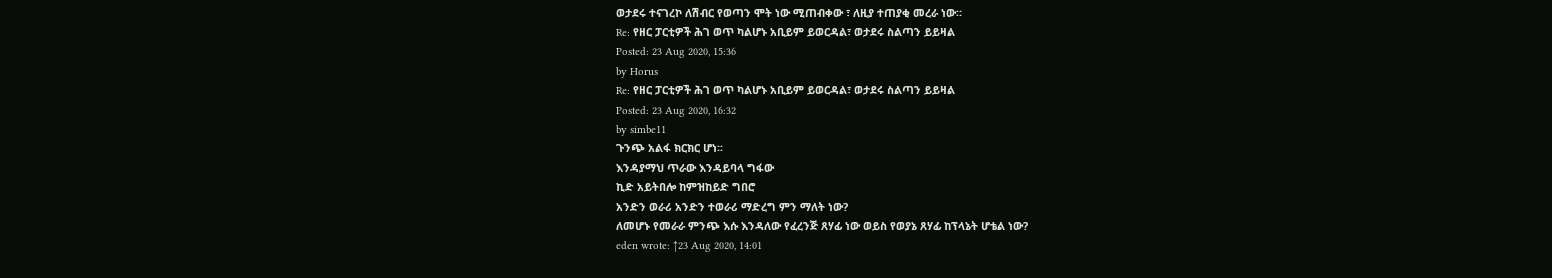ወታደሩ ተናገረኮ ለሽብር የወጣን ሞት ነው ሚጠብቀው ፣ ለዚያ ተጠያቂ መረራ ነው።
Re: የዘር ፓርቲዎች ሕገ ወጥ ካልሆኑ አቢይም ይወርዳል፣ ወታደሩ ስልጣን ይይዛል
Posted: 23 Aug 2020, 15:36
by Horus
Re: የዘር ፓርቲዎች ሕገ ወጥ ካልሆኑ አቢይም ይወርዳል፣ ወታደሩ ስልጣን ይይዛል
Posted: 23 Aug 2020, 16:32
by simbe11
ጉንጭ አልፋ ክርክር ሆነ፡፡
እንዳያማህ ጥራው እንዳይባላ ግፋው
ኪድ አይትበሎ ከምዝከይድ ግበሮ
አንድን ወራሪ አንድን ተወራሪ ማድረግ ምን ማለት ነው?
ለመሆኑ የመራራ ምንጭ እሱ እንዳለው የፈረንጅ ጸሃፊ ነው ወይስ የወያኔ ጸሃፊ ከፕላኔት ሆቴል ነው?
eden wrote: ↑23 Aug 2020, 14:01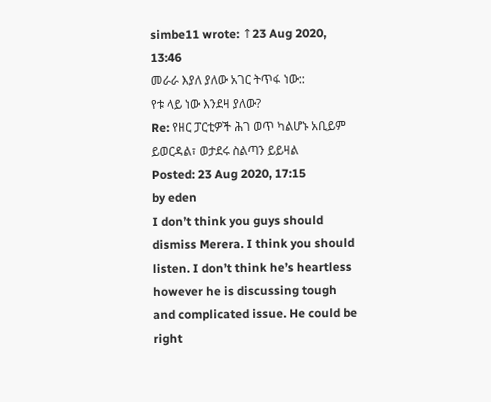simbe11 wrote: ↑23 Aug 2020, 13:46
መራራ እያለ ያለው አገር ትጥፋ ነው::
የቱ ላይ ነው እንደዛ ያለው?
Re: የዘር ፓርቲዎች ሕገ ወጥ ካልሆኑ አቢይም ይወርዳል፣ ወታደሩ ስልጣን ይይዛል
Posted: 23 Aug 2020, 17:15
by eden
I don’t think you guys should dismiss Merera. I think you should listen. I don’t think he’s heartless however he is discussing tough and complicated issue. He could be right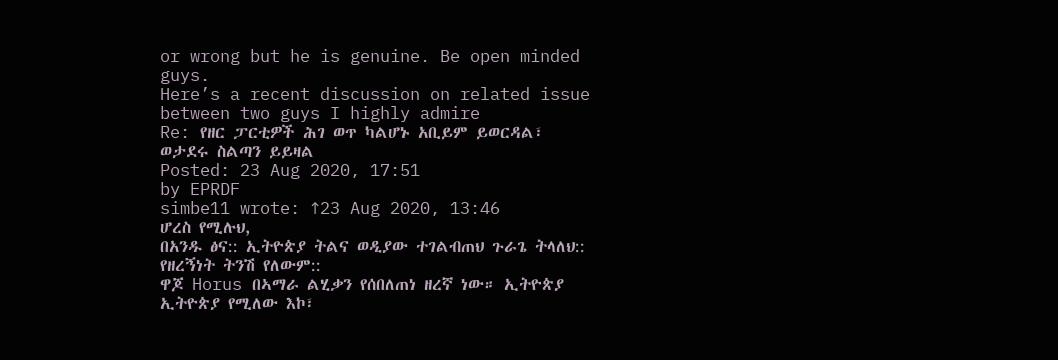or wrong but he is genuine. Be open minded guys.
Here’s a recent discussion on related issue between two guys I highly admire
Re: የዘር ፓርቲዎች ሕገ ወጥ ካልሆኑ አቢይም ይወርዳል፣ ወታደሩ ስልጣን ይይዛል
Posted: 23 Aug 2020, 17:51
by EPRDF
simbe11 wrote: ↑23 Aug 2020, 13:46
ሆረስ የሚሉህ,
በአንዱ ፅና:: ኢትዮጵያ ትልና ወዲያው ተገልብጠህ ጉራጌ ትላለህ:: የዘረኝነት ትንሽ የለውም::
ዋጆ Horus በኣማራ ልሂቃን የሰበለጠነ ዘረኛ ነው። ኢትዮጵያ ኢትዮጵያ የሚለው እኮ፣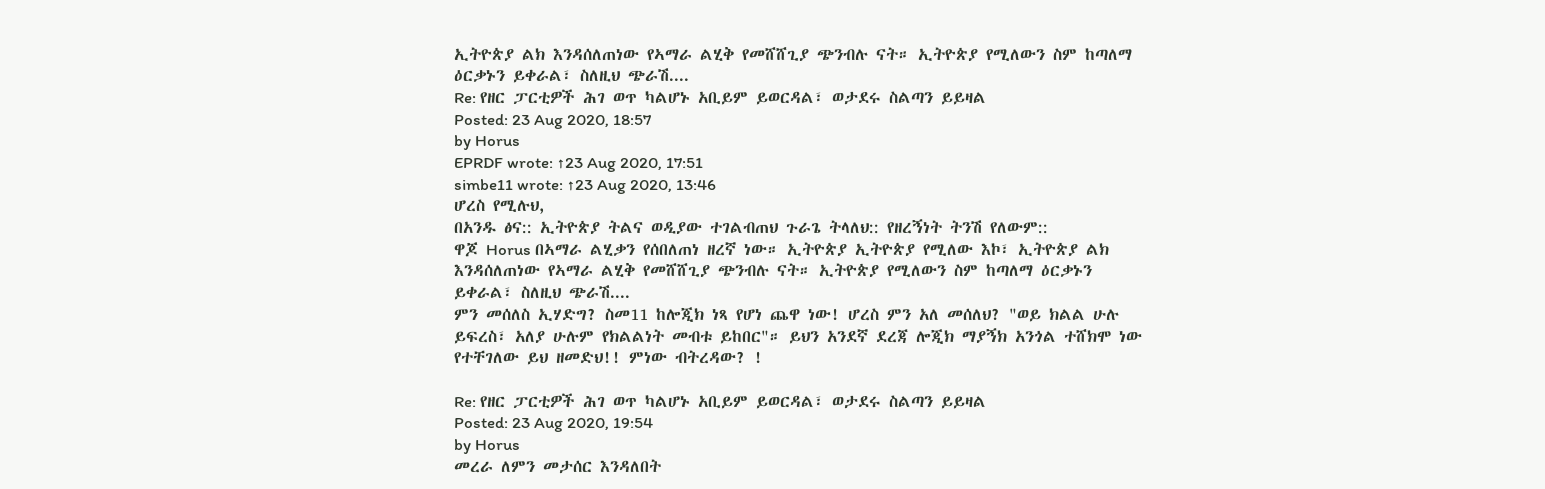ኢትዮጵያ ልክ እንዳሰለጠነው የኣማራ ልሂቅ የመሸሸጊያ ጭንብሉ ናት። ኢትዮጵያ የሚለውን ስም ከጣለማ ዕርቃኑን ይቀራል፣ ስለዚህ ጭራሽ....
Re: የዘር ፓርቲዎች ሕገ ወጥ ካልሆኑ አቢይም ይወርዳል፣ ወታደሩ ስልጣን ይይዛል
Posted: 23 Aug 2020, 18:57
by Horus
EPRDF wrote: ↑23 Aug 2020, 17:51
simbe11 wrote: ↑23 Aug 2020, 13:46
ሆረስ የሚሉህ,
በአንዱ ፅና:: ኢትዮጵያ ትልና ወዲያው ተገልብጠህ ጉራጌ ትላለህ:: የዘረኝነት ትንሽ የለውም::
ዋጆ Horus በኣማራ ልሂቃን የሰበለጠነ ዘረኛ ነው። ኢትዮጵያ ኢትዮጵያ የሚለው እኮ፣ ኢትዮጵያ ልክ እንዳሰለጠነው የኣማራ ልሂቅ የመሸሸጊያ ጭንብሉ ናት። ኢትዮጵያ የሚለውን ስም ከጣለማ ዕርቃኑን ይቀራል፣ ስለዚህ ጭራሽ....
ምን መሰለስ ኢሃድግ? ስመ11 ከሎጂክ ነጻ የሆነ ጨዋ ነው! ሆረስ ምን አለ መሰለህ? "ወይ ክልል ሁሉ ይፍረስ፣ አለያ ሁሉም የክልልነት መብቱ ይከበር"። ይህን አንደኛ ደረጃ ሎጂክ ማያኝክ አንጎል ተሸክሞ ነው የተቸገለው ይህ ዘመድህ!! ምነው ብትረዳው? !

Re: የዘር ፓርቲዎች ሕገ ወጥ ካልሆኑ አቢይም ይወርዳል፣ ወታደሩ ስልጣን ይይዛል
Posted: 23 Aug 2020, 19:54
by Horus
መረራ ለምን መታሰር እንዳለበት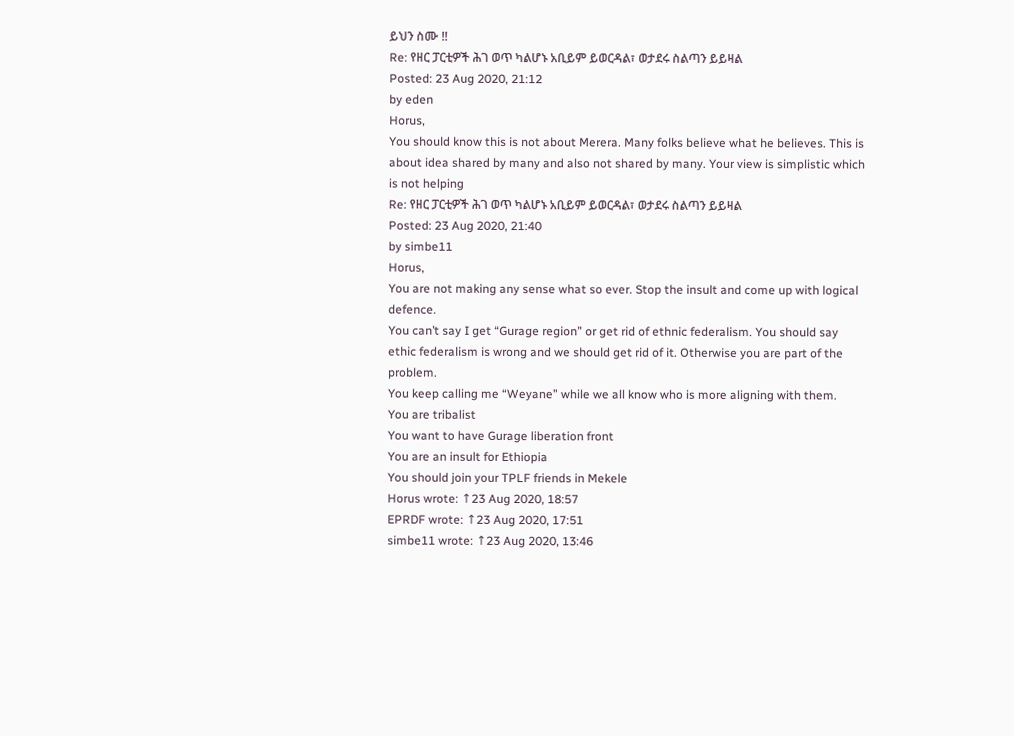ይህን ስሙ !!
Re: የዘር ፓርቲዎች ሕገ ወጥ ካልሆኑ አቢይም ይወርዳል፣ ወታደሩ ስልጣን ይይዛል
Posted: 23 Aug 2020, 21:12
by eden
Horus,
You should know this is not about Merera. Many folks believe what he believes. This is about idea shared by many and also not shared by many. Your view is simplistic which is not helping
Re: የዘር ፓርቲዎች ሕገ ወጥ ካልሆኑ አቢይም ይወርዳል፣ ወታደሩ ስልጣን ይይዛል
Posted: 23 Aug 2020, 21:40
by simbe11
Horus,
You are not making any sense what so ever. Stop the insult and come up with logical defence.
You can’t say I get “Gurage region” or get rid of ethnic federalism. You should say ethic federalism is wrong and we should get rid of it. Otherwise you are part of the problem.
You keep calling me “Weyane” while we all know who is more aligning with them.
You are tribalist
You want to have Gurage liberation front
You are an insult for Ethiopia
You should join your TPLF friends in Mekele
Horus wrote: ↑23 Aug 2020, 18:57
EPRDF wrote: ↑23 Aug 2020, 17:51
simbe11 wrote: ↑23 Aug 2020, 13:46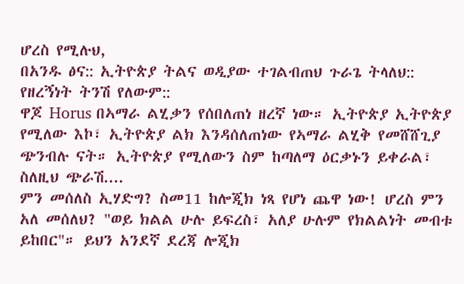ሆረስ የሚሉህ,
በአንዱ ፅና:: ኢትዮጵያ ትልና ወዲያው ተገልብጠህ ጉራጌ ትላለህ:: የዘረኝነት ትንሽ የለውም::
ዋጆ Horus በኣማራ ልሂቃን የሰበለጠነ ዘረኛ ነው። ኢትዮጵያ ኢትዮጵያ የሚለው እኮ፣ ኢትዮጵያ ልክ እንዳሰለጠነው የኣማራ ልሂቅ የመሸሸጊያ ጭንብሉ ናት። ኢትዮጵያ የሚለውን ስም ከጣለማ ዕርቃኑን ይቀራል፣ ስለዚህ ጭራሽ....
ምን መሰለስ ኢሃድግ? ስመ11 ከሎጂክ ነጻ የሆነ ጨዋ ነው! ሆረስ ምን አለ መሰለህ? "ወይ ክልል ሁሉ ይፍረስ፣ አለያ ሁሉም የክልልነት መብቱ ይከበር"። ይህን አንደኛ ደረጃ ሎጂክ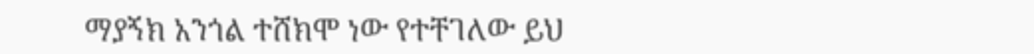ማያኝክ አንጎል ተሸክሞ ነው የተቸገለው ይህ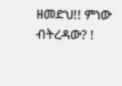ዘመድህ!! ምነው ብትረዳው? !